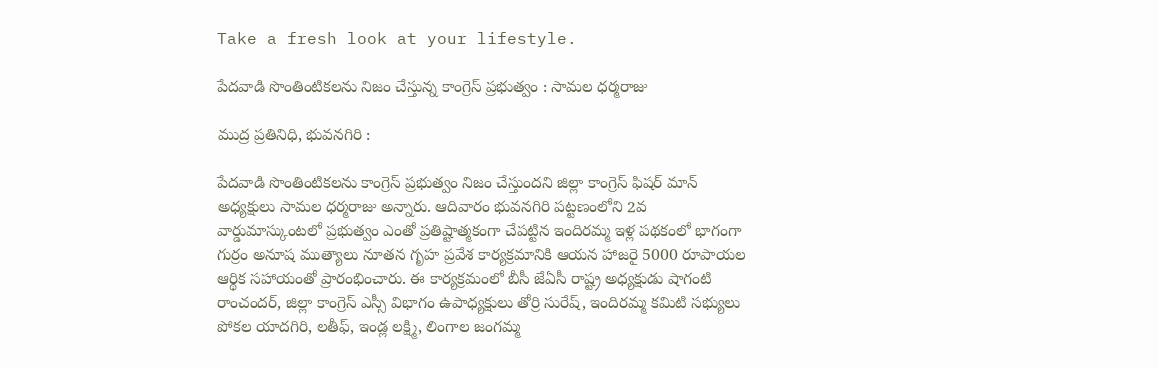Take a fresh look at your lifestyle.

పేదవాడి సొంతింటికలను నిజం చేస్తున్న కాంగ్రెస్ ప్రభుత్వం : సామల ధర్మరాజు

ముద్ర ప్రతినిధి, భువనగిరి :

పేదవాడి సొంతింటికలను కాంగ్రెస్ ప్రభుత్వం నిజం చేస్తుందని జిల్లా కాంగ్రెస్ ఫిషర్ మాన్ అధ్యక్షులు సామల ధర్మరాజు అన్నారు. ఆదివారం భువనగిరి పట్టణంలోని 2వ వార్డుమాస్కుంటలో ప్రభుత్వం ఎంతో ప్రతిష్టాత్మకంగా చేపట్టిన ఇందిరమ్మ ఇళ్ల పథకంలో భాగంగా గుర్రం అనూష ముత్యాలు నూతన గృహ ప్రవేశ కార్యక్రమానికి ఆయన హాజరై 5000 రూపాయల ఆర్థిక సహాయంతో ప్రారంభించారు. ఈ కార్యక్రమంలో బీసీ జేఏసీ రాష్ట్ర అధ్యక్షుడు షాగంటి రాంచందర్, జిల్లా కాంగ్రెస్ ఎస్సీ విభాగం ఉపాధ్యక్షులు తోర్రి సురేష్, ఇందిరమ్మ కమిటి సభ్యులు పోకల యాదగిరి, లతీఫ్, ఇండ్ల లక్ష్మి, లింగాల జంగమ్మ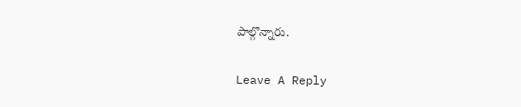పాల్గొన్నారు.

Leave A Reply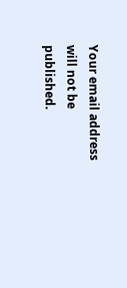Your email address will not be published.